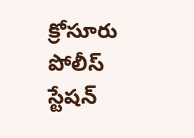క్రోసూరు పోలీస్ స్టేషన్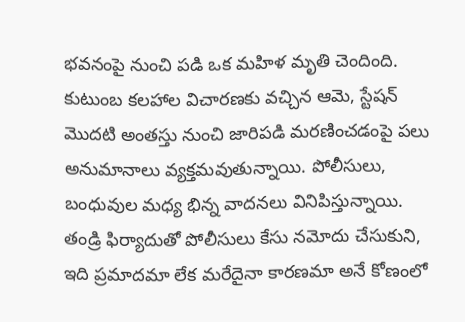భవనంపై నుంచి పడి ఒక మహిళ మృతి చెందింది. కుటుంబ కలహాల విచారణకు వచ్చిన ఆమె, స్టేషన్ మొదటి అంతస్తు నుంచి జారిపడి మరణించడంపై పలు అనుమానాలు వ్యక్తమవుతున్నాయి. పోలీసులు, బంధువుల మధ్య భిన్న వాదనలు వినిపిస్తున్నాయి. తండ్రి ఫిర్యాదుతో పోలీసులు కేసు నమోదు చేసుకుని, ఇది ప్రమాదమా లేక మరేదైనా కారణమా అనే కోణంలో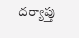దర్యాప్తు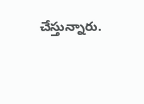చేస్తున్నారు.